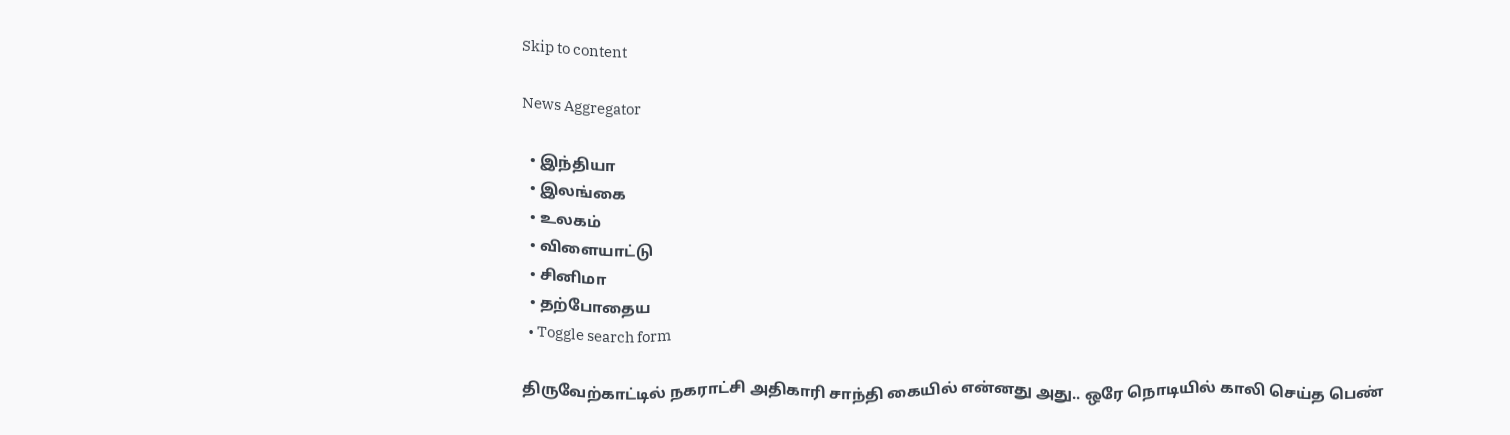Skip to content

News Aggregator

  • இந்தியா
  • இலங்கை
  • உலகம்
  • விளையாட்டு
  • சினிமா
  • தற்போதைய
  • Toggle search form

திருவேற்காட்டில் நகராட்சி அதிகாரி சாந்தி கையில் என்னது அது.. ஒரே நொடியில் காலி செய்த பெண்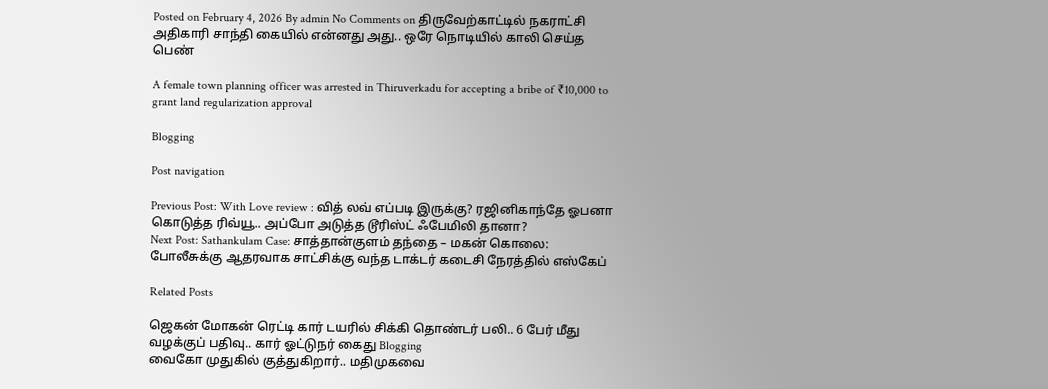Posted on February 4, 2026 By admin No Comments on திருவேற்காட்டில் நகராட்சி அதிகாரி சாந்தி கையில் என்னது அது.. ஒரே நொடியில் காலி செய்த பெண்

A female town planning officer was arrested in Thiruverkadu for accepting a bribe of ₹10,000 to grant land regularization approval

Blogging

Post navigation

Previous Post: With Love review : வித் லவ் எப்படி இருக்கு? ரஜினிகாந்தே ஓபனா கொடுத்த ரிவ்யூ.. அப்போ அடுத்த டூரிஸ்ட் ஃபேமிலி தானா?
Next Post: Sathankulam Case: சாத்தான்குளம் தந்தை – மகன் கொலை: போலீசுக்கு ஆதரவாக சாட்சிக்கு வந்த டாக்டர் கடைசி நேரத்தில் எஸ்கேப்

Related Posts

ஜெகன் மோகன் ரெட்டி கார் டயரில் சிக்கி தொண்டர் பலி.. 6 பேர் மீது வழக்குப் பதிவு.. கார் ஓட்டுநர் கைது Blogging
வைகோ முதுகில் குத்துகிறார்.. மதிமுகவை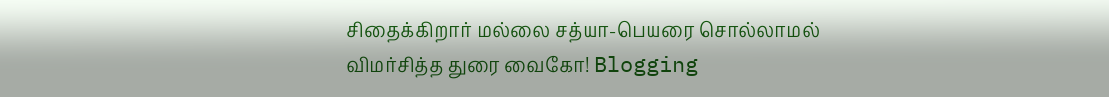சிதைக்கிறார் மல்லை சத்யா-பெயரை சொல்லாமல் விமர்சித்த துரை வைகோ! Blogging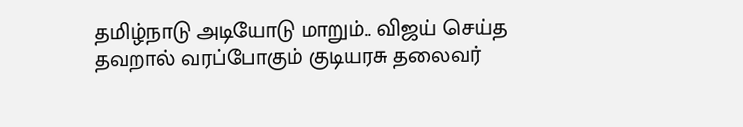தமிழ்நாடு அடியோடு மாறும்.. விஜய் செய்த தவறால் வரப்போகும் குடியரசு தலைவர்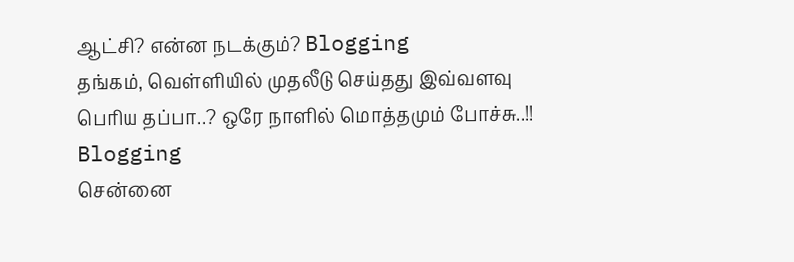ஆட்சி? என்ன நடக்கும்? Blogging
தங்கம், வெள்ளியில் முதலீடு செய்தது இவ்வளவு பெரிய தப்பா..? ஒரே நாளில் மொத்தமும் போச்சு..!! Blogging
சென்னை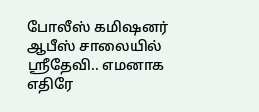போலீஸ் கமிஷனர் ஆபீஸ் சாலையில் ஸ்ரீதேவி.. எமனாக எதிரே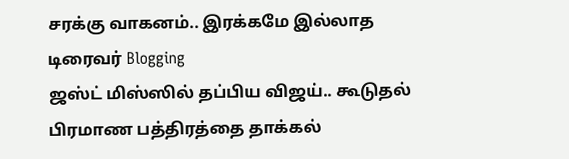சரக்கு வாகனம்.. இரக்கமே இல்லாத டிரைவர் Blogging
ஜஸ்ட் மிஸ்ஸில் தப்பிய விஜய்.. கூடுதல் பிரமாண பத்திரத்தை தாக்கல்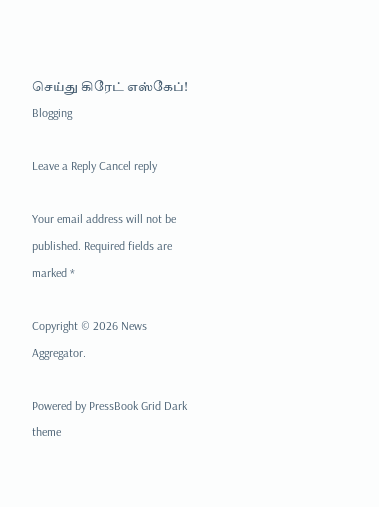செய்து கிரேட் எஸ்கேப்! Blogging

Leave a Reply Cancel reply

Your email address will not be published. Required fields are marked *

Copyright © 2026 News Aggregator.

Powered by PressBook Grid Dark theme